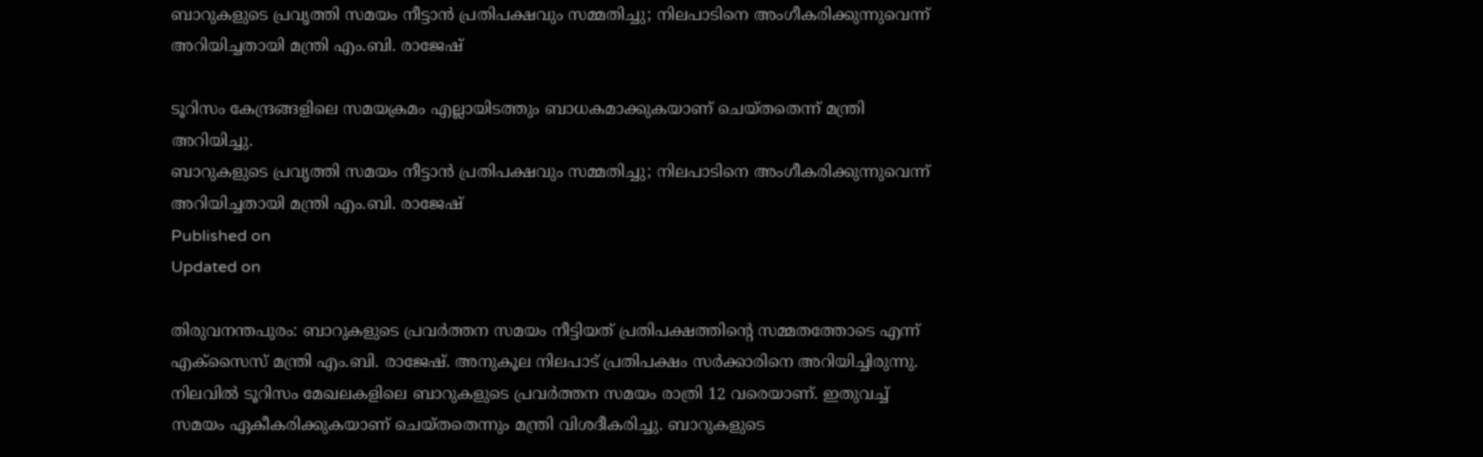ബാറുകളുടെ പ്രവൃത്തി സമയം നീട്ടാൻ പ്രതിപക്ഷവും സമ്മതിച്ചു; നിലപാടിനെ അംഗീകരിക്കുന്നുവെന്ന് അറിയിച്ചതായി മന്ത്രി എം.ബി. രാജേഷ്

ടൂറിസം കേന്ദ്രങ്ങളിലെ സമയക്രമം എല്ലായിടത്തും ബാധകമാക്കുകയാണ് ചെയ്തതെന്ന് മന്ത്രി അറിയിച്ചു.
ബാറുകളുടെ പ്രവൃത്തി സമയം നീട്ടാൻ പ്രതിപക്ഷവും സമ്മതിച്ചു; നിലപാടിനെ അംഗീകരിക്കുന്നുവെന്ന് അറിയിച്ചതായി മന്ത്രി എം.ബി. രാജേഷ്
Published on
Updated on

തിരുവനന്തപുരം: ബാറുകളുടെ പ്രവർത്തന സമയം നീട്ടിയത് പ്രതിപക്ഷത്തിൻ്റെ സമ്മതത്തോടെ എന്ന് എക്സ‌ൈസ് മന്ത്രി എം.ബി. രാജേഷ്. അനുകൂല നിലപാട് പ്രതിപക്ഷം സർക്കാരിനെ അറിയിച്ചിരുന്നു. നിലവിൽ ടൂറിസം മേഖലകളിലെ ബാറുകളുടെ പ്രവർത്തന സമയം രാത്രി 12 വരെയാണ്. ഇതുവച്ച് സമയം ഏകീകരിക്കുകയാണ് ചെയ്തതെന്നും മന്ത്രി വിശദീകരിച്ചു. ബാറുകളുടെ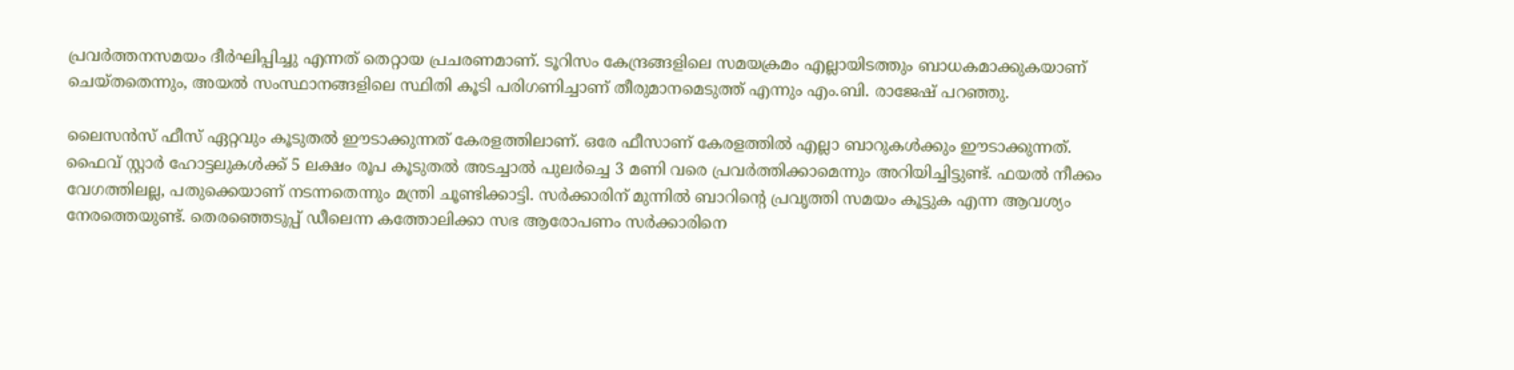പ്രവർത്തനസമയം ദീർഘിപ്പിച്ചു എന്നത് തെറ്റായ പ്രചരണമാണ്. ടൂറിസം കേന്ദ്രങ്ങളിലെ സമയക്രമം എല്ലായിടത്തും ബാധകമാക്കുകയാണ് ചെയ്തതെന്നും, അയൽ സംസ്ഥാനങ്ങളിലെ സ്ഥിതി കൂടി പരിഗണിച്ചാണ് തീരുമാനമെടുത്ത് എന്നും എം.ബി. രാജേഷ് പറഞ്ഞു.

ലൈസൻസ് ഫീസ് ഏറ്റവും കൂടുതൽ ഈടാക്കുന്നത് കേരളത്തിലാണ്. ഒരേ ഫീസാണ് കേരളത്തിൽ എല്ലാ ബാറുകൾക്കും ഈടാക്കുന്നത്. ഫൈവ് സ്റ്റാർ ഹോട്ടലുകൾക്ക് 5 ലക്ഷം രൂപ കൂടുതൽ അടച്ചാൽ പുലർച്ചെ 3 മണി വരെ പ്രവർത്തിക്കാമെന്നും അറിയിച്ചിട്ടുണ്ട്. ഫയൽ നീക്കം വേഗത്തിലല്ല, പതുക്കെയാണ് നടന്നതെന്നും മന്ത്രി ചൂണ്ടിക്കാട്ടി. സർക്കാരിന് മുന്നിൽ ബാറിൻ്റെ പ്രവൃത്തി സമയം കൂട്ടുക എന്ന ആവശ്യം നേരത്തെയുണ്ട്. തെരഞ്ഞെടുപ്പ് ഡീലെന്ന കത്തോലിക്കാ സഭ ആരോപണം സർക്കാരിനെ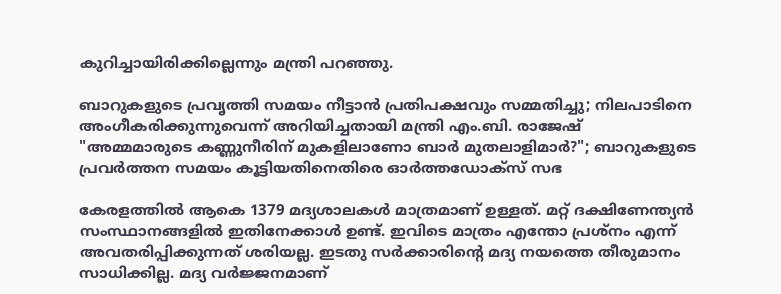കുറിച്ചായിരിക്കില്ലെന്നും മന്ത്രി പറഞ്ഞു.

ബാറുകളുടെ പ്രവൃത്തി സമയം നീട്ടാൻ പ്രതിപക്ഷവും സമ്മതിച്ചു; നിലപാടിനെ അംഗീകരിക്കുന്നുവെന്ന് അറിയിച്ചതായി മന്ത്രി എം.ബി. രാജേഷ്
"അമ്മമാരുടെ കണ്ണുനീരിന് മുകളിലാണോ ബാര്‍ മുതലാളിമാര്‍?"; ബാറുകളുടെ പ്രവര്‍ത്തന സമയം കൂട്ടിയതിനെതിരെ ഓർത്തഡോക്സ് സഭ

കേരളത്തിൽ ആകെ 1379 മദ്യശാലകൾ മാത്രമാണ് ഉള്ളത്. മറ്റ് ദക്ഷിണേന്ത്യൻ സംസ്ഥാനങ്ങളിൽ ഇതിനേക്കാൾ ഉണ്ട്. ഇവിടെ മാത്രം എന്തോ പ്രശ്നം എന്ന് അവതരിപ്പിക്കുന്നത് ശരിയല്ല. ഇടതു സർക്കാരിൻ്റെ മദ്യ നയത്തെ തീരുമാനം സാധിക്കില്ല. മദ്യ വർജ്ജനമാണ്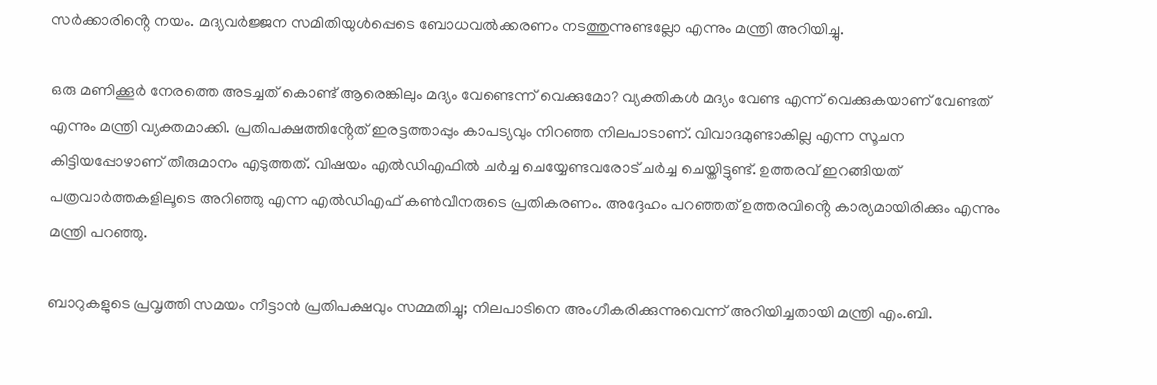സർക്കാരിൻ്റെ നയം. മദ്യവർജ്ജന സമിതിയുൾപ്പെടെ ബോധവൽക്കരണം നടത്തുന്നുണ്ടല്ലോ എന്നും മന്ത്രി അറിയിച്ചു.

ഒരു മണിക്കൂർ നേരത്തെ അടച്ചത് കൊണ്ട് ആരെങ്കിലും മദ്യം വേണ്ടെന്ന് വെക്കുമോ? വ്യക്തികൾ മദ്യം വേണ്ട എന്ന് വെക്കുകയാണ് വേണ്ടത് എന്നും മന്ത്രി വ്യക്തമാക്കി. പ്രതിപക്ഷത്തിൻ്റേത് ഇരട്ടത്താപ്പും കാപട്യവും നിറഞ്ഞ നിലപാടാണ്. വിവാദമുണ്ടാകില്ല എന്ന സൂചന കിട്ടിയപ്പോഴാണ് തീരുമാനം എടുത്തത്. വിഷയം എൽഡിഎഫിൽ ചർച്ച ചെയ്യേണ്ടവരോട് ചർച്ച ചെയ്തിട്ടുണ്ട്. ഉത്തരവ് ഇറങ്ങിയത് പത്രവാർത്തകളിലൂടെ അറിഞ്ഞു എന്ന എൽഡിഎഫ് കൺവീനരുടെ പ്രതികരണം. അദ്ദേഹം പറഞ്ഞത് ഉത്തരവിൻ്റെ കാര്യമായിരിക്കും എന്നും മന്ത്രി പറഞ്ഞു.

ബാറുകളുടെ പ്രവൃത്തി സമയം നീട്ടാൻ പ്രതിപക്ഷവും സമ്മതിച്ചു; നിലപാടിനെ അംഗീകരിക്കുന്നുവെന്ന് അറിയിച്ചതായി മന്ത്രി എം.ബി.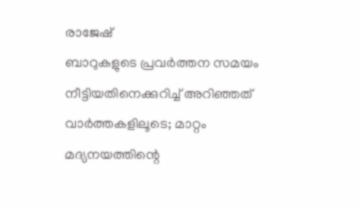രാജേഷ്
ബാറുകളുടെ പ്രവര്‍ത്തന സമയം നീട്ടിയതിനെക്കുറിച്ച് അറിഞ്ഞത് വാര്‍ത്തകളിലൂടെ; മാറ്റം മദ്യനയത്തിന്റെ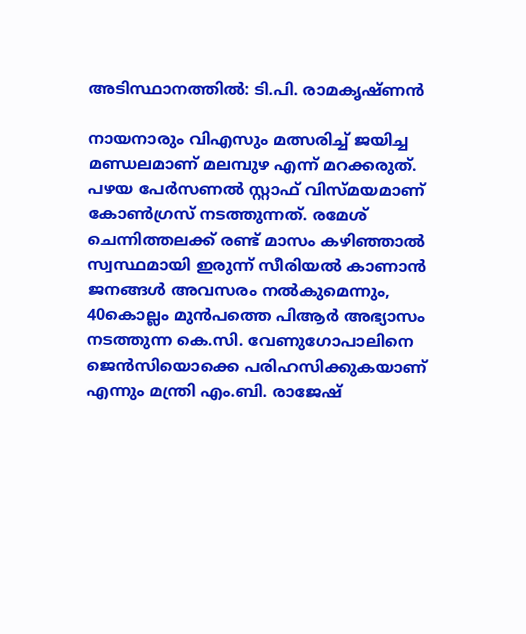അടിസ്ഥാനത്തില്‍: ടി.പി. രാമകൃഷ്ണന്‍

നായനാരും വിഎസും മത്സരിച്ച് ജയിച്ച മണ്ഡലമാണ് മലമ്പുഴ എന്ന് മറക്കരുത്. പഴയ പേർസണൽ സ്റ്റാഫ് വിസ്മയമാണ് കോൺഗ്രസ് നടത്തുന്നത്. രമേശ് ചെന്നിത്തലക്ക് രണ്ട് മാസം കഴിഞ്ഞാൽ സ്വസ്ഥമായി ഇരുന്ന് സീരിയൽ കാണാൻ ജനങ്ങൾ അവസരം നൽകുമെന്നും, 40കൊല്ലം മുൻപത്തെ പിആർ അഭ്യാസം നടത്തുന്ന കെ.സി. വേണുഗോപാലിനെ ജെൻസിയൊക്കെ പരിഹസിക്കുകയാണ് എന്നും മന്ത്രി എം.ബി. രാജേഷ്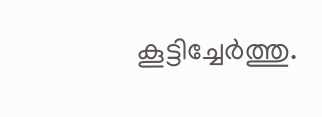കൂട്ടിച്ചേർത്തു.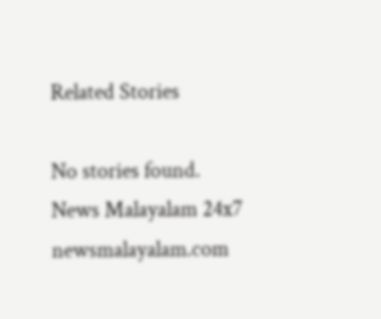Related Stories

No stories found.
News Malayalam 24x7
newsmalayalam.com